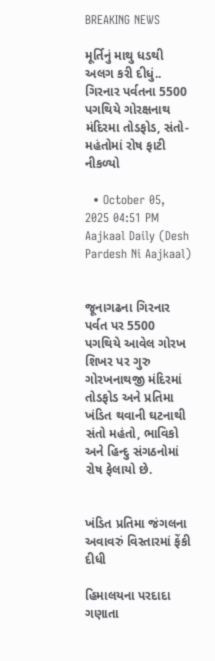BREAKING NEWS

મૂર્તિનું માથુ ધડથી અલગ કરી દીધું.. ગિરનાર પર્વતના 5500 પગથિયે ગોરક્ષનાથ મંદિરમા તોડફોડ, સંતો-મહંતોમાં રોષ ફાટી નીકળ્યો

  • October 05, 2025 04:51 PM
Aajkaal Daily (Desh Pardesh Ni Aajkaal)


જૂનાગઢના ગિરનાર પર્વત પર 5500 પગથિયે આવેલ ગોરખ શિખર પર ગુરુ ગોરખનાથજી મંદિરમાં તોડફોડ અને પ્રતિમા ખંડિત થવાની ઘટનાથી સંતો મહંતો, ભાવિકો અને હિન્દુ સંગઠનોમાં રોષ ફેલાયો છે.


ખંડિત પ્રતિમા જંગલના અવાવરું વિસ્તારમાં ફેંકી દીધી

હિમાલયના પરદાદા ગણાતા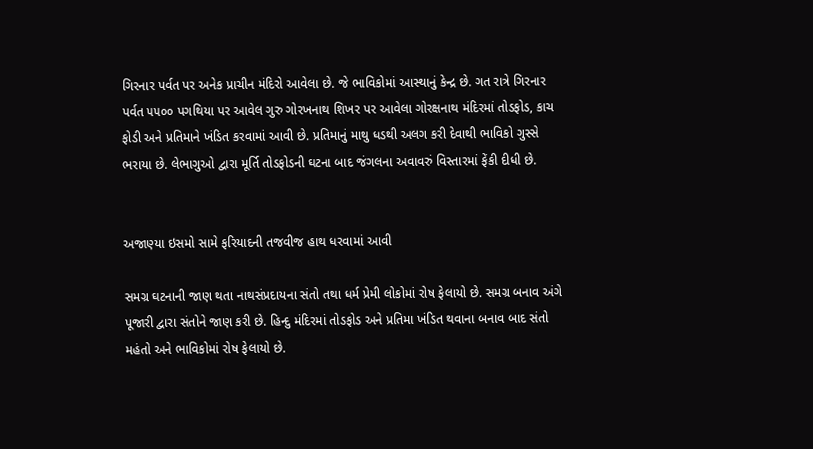ગિરનાર પર્વત પર અનેક પ્રાચીન મંદિરો આવેલા છે. જે ભાવિકોમાં આસ્થાનું કેન્દ્ર છે. ગત રાત્રે ગિરનાર પર્વત ૫૫૦૦ પગથિયા પર આવેલ ગુરુ ગોરખનાથ શિખર પર આવેલા ગોરક્ષનાથ મંદિરમાં તોડફોડ, કાચ ફોડી અને પ્રતિમાને ખંડિત કરવામાં આવી છે. પ્રતિમાનું માથુ ધડથી અલગ કરી દેવાથી ભાવિકો ગુસ્સે ભરાયા છે. લેભાગુઓ દ્વારા મૂર્તિ તોડફોડની ઘટના બાદ જંગલના અવાવરું વિસ્તારમાં ફેંકી દીધી છે.


અજાણ્યા ઇસમો સામે ફરિયાદની તજવીજ હાથ ધરવામાં આવી

સમગ્ર ઘટનાની જાણ થતા નાથસંપ્રદાયના સંતો તથા ધર્મ પ્રેમી લોકોમાં રોષ ફેલાયો છે. સમગ્ર બનાવ અંગે પૂજારી દ્વારા સંતોને જાણ કરી છે. હિન્દુ મંદિરમાં તોડફોડ અને પ્રતિમા ખંડિત થવાના બનાવ બાદ સંતો મહંતો અને ભાવિકોમાં રોષ ફેલાયો છે.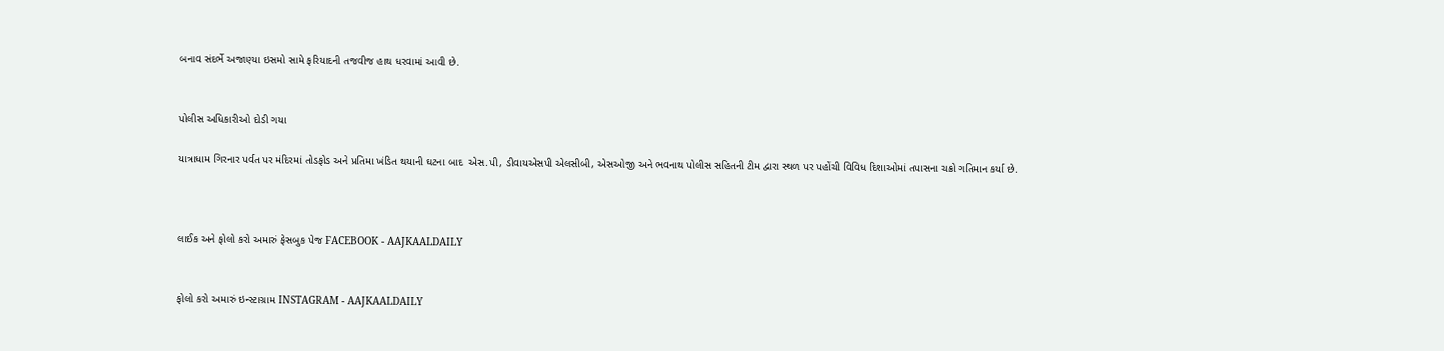બનાવ સંદર્ભે અજાણ્યા ઇસમો સામે ફરિયાદની તજવીજ હાથ ધરવામાં આવી છે.


પોલીસ અધિકારીઓ દોડી ગયા

યાત્રાધામ ગિરનાર પર્વત પર મંદિરમાં તોડફોડ અને પ્રતિમા ખંડિત થયાની ઘટના બાદ  એસ.પી, ડીવાયએસપી એલસીબી, એસઓજી અને ભવનાથ પોલીસ સહિતની ટીમ દ્વારા સ્થળ પર પહોંચી વિવિધ દિશાઓમાં તપાસના ચક્રો ગતિમાન કર્યા છે.



લાઈક અને ફોલો કરો અમારું ફેસબુક પેજ FACEBOOK - AAJKAALDAILY


ફોલો કરો અમારું ઇન્સ્ટાગ્રામ INSTAGRAM - AAJKAALDAILY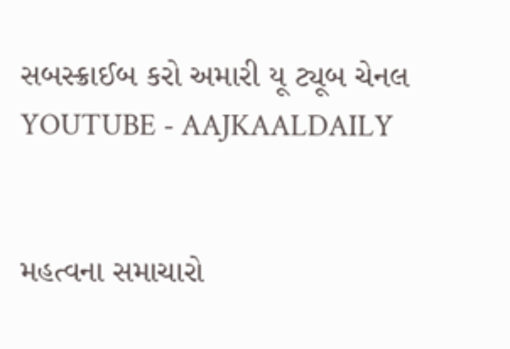સબસ્ક્રાઈબ કરો અમારી યૂ ટ્યૂબ ચેનલ YOUTUBE - AAJKAALDAILY


મહત્વના સમાચારો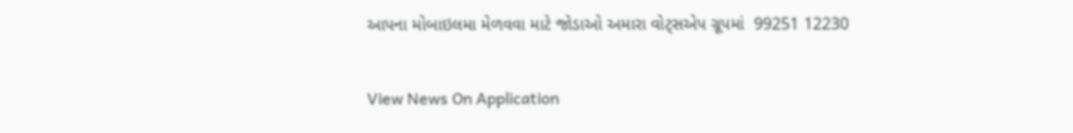આપના મોબાઇલમા મેળવવા માટે જોડાઓ અમારા વોટ્સએપ ગ્રૂપમાં  99251 12230

View News On Application